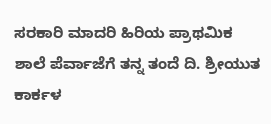ಸರಕಾರಿ ಮಾದರಿ ಹಿರಿಯ ಪ್ರಾಥಮಿಕ ಶಾಲೆ ಪೆರ್ವಾಜೆಗೆ ತನ್ನ ತಂದೆ ದಿ. ಶ್ರೀಯುತ ಕಾರ್ಕಳ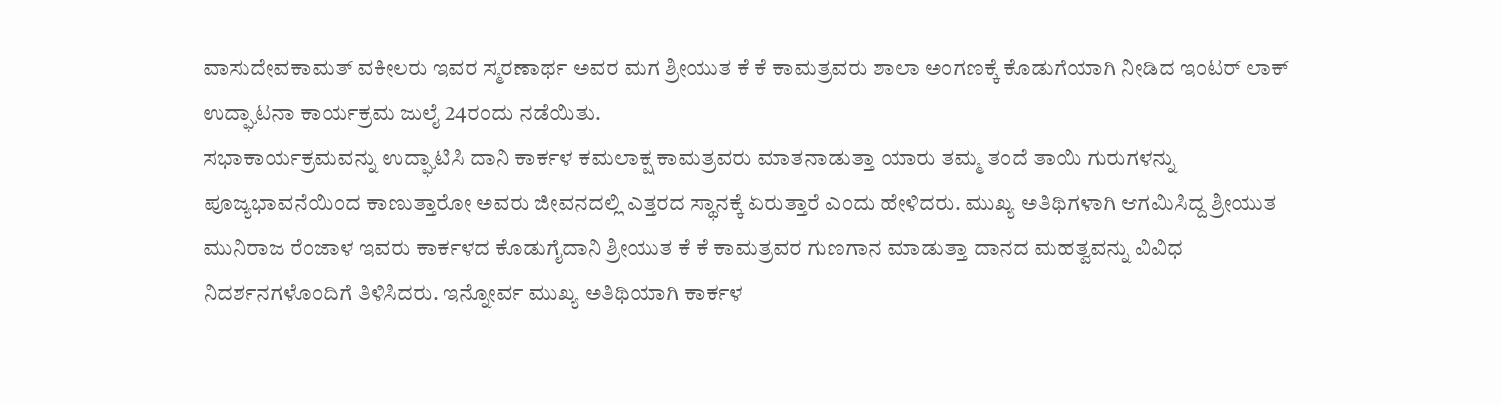ವಾಸುದೇವಕಾಮತ್ ವಕೀಲರು ಇವರ ಸ್ಮರಣಾರ್ಥ ಅವರ ಮಗ ಶ್ರೀಯುತ ಕೆ ಕೆ ಕಾಮತ್ರವರು ಶಾಲಾ ಅಂಗಣಕ್ಕೆ ಕೊಡುಗೆಯಾಗಿ ನೀಡಿದ ಇಂಟರ್ ಲಾಕ್ ಉದ್ಘಾಟನಾ ಕಾರ್ಯಕ್ರಮ ಜುಲೈ 24ರಂದು ನಡೆಯಿತು.
ಸಭಾಕಾರ್ಯಕ್ರಮವನ್ನು ಉದ್ಘಾಟಿಸಿ ದಾನಿ ಕಾರ್ಕಳ ಕಮಲಾಕ್ಷ ಕಾಮತ್ರವರು ಮಾತನಾಡುತ್ತಾ ಯಾರು ತಮ್ಮ ತಂದೆ ತಾಯಿ ಗುರುಗಳನ್ನು ಪೂಜ್ಯಭಾವನೆಯಿಂದ ಕಾಣುತ್ತಾರೋ ಅವರು ಜೀವನದಲ್ಲಿ ಎತ್ತರದ ಸ್ಥಾನಕ್ಕೆ ಏರುತ್ತಾರೆ ಎಂದು ಹೇಳಿದರು. ಮುಖ್ಯ ಅತಿಥಿಗಳಾಗಿ ಆಗಮಿಸಿದ್ದ ಶ್ರೀಯುತ ಮುನಿರಾಜ ರೆಂಜಾಳ ಇವರು ಕಾರ್ಕಳದ ಕೊಡುಗೈದಾನಿ ಶ್ರೀಯುತ ಕೆ ಕೆ ಕಾಮತ್ರವರ ಗುಣಗಾನ ಮಾಡುತ್ತಾ ದಾನದ ಮಹತ್ವವನ್ನು ವಿವಿಧ ನಿದರ್ಶನಗಳೊಂದಿಗೆ ತಿಳಿಸಿದರು. ಇನ್ನೋರ್ವ ಮುಖ್ಯ ಅತಿಥಿಯಾಗಿ ಕಾರ್ಕಳ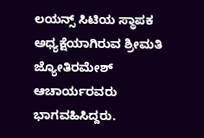ಲಯನ್ಸ್ ಸಿಟಿಯ ಸ್ಥಾಪಕ ಅಧ್ಯಕ್ಷೆಯಾಗಿರುವ ಶ್ರೀಮತಿ ಜ್ಯೋತಿರಮೇಶ್ ಆಚಾರ್ಯರವರು ಭಾಗವಹಿಸಿದ್ದರು.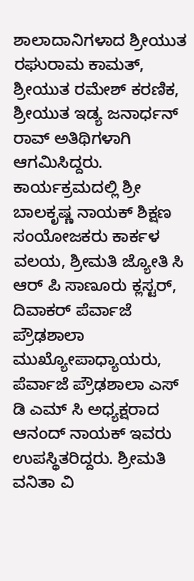ಶಾಲಾದಾನಿಗಳಾದ ಶ್ರೀಯುತ
ರಘುರಾಮ ಕಾಮತ್, ಶ್ರೀಯುತ ರಮೇಶ್ ಕರಣಿಕ, ಶ್ರೀಯುತ ಇಡ್ಯ ಜನಾರ್ಧನ್ ರಾವ್ ಅತಿಥಿಗಳಾಗಿ ಆಗಮಿಸಿದ್ದರು.
ಕಾರ್ಯಕ್ರಮದಲ್ಲಿ ಶ್ರೀ ಬಾಲಕೃಷ್ಣ ನಾಯಕ್ ಶಿಕ್ಷಣ ಸಂಯೋಜಕರು ಕಾರ್ಕಳ ವಲಯ, ಶ್ರೀಮತಿ ಜ್ಯೋತಿ ಸಿ ಆರ್ ಪಿ ಸಾಣೂರು ಕ್ಲಸ್ಟರ್, ದಿವಾಕರ್ ಪೆರ್ವಾಜೆ ಪ್ರೌಢಶಾಲಾ ಮುಖ್ಯೋಪಾಧ್ಯಾಯರು, ಪೆರ್ವಾಜೆ ಪ್ರೌಢಶಾಲಾ ಎಸ್ ಡಿ ಎಮ್ ಸಿ ಅಧ್ಯಕ್ಷರಾದ ಆನಂದ್ ನಾಯಕ್ ಇವರು ಉಪಸ್ಥಿತರಿದ್ದರು. ಶ್ರೀಮತಿ ವನಿತಾ ವಿ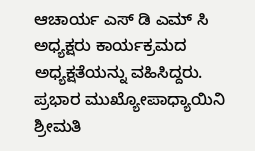ಆಚಾರ್ಯ ಎಸ್ ಡಿ ಎಮ್ ಸಿ ಅಧ್ಯಕ್ಷರು ಕಾರ್ಯಕ್ರಮದ ಅಧ್ಯಕ್ಷತೆಯನ್ನು ವಹಿಸಿದ್ದರು. ಪ್ರಭಾರ ಮುಖ್ಯೋಪಾಧ್ಯಾಯಿನಿ ಶ್ರೀಮತಿ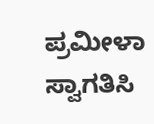ಪ್ರಮೀಳಾ ಸ್ವಾಗತಿಸಿ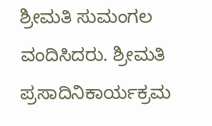ಶ್ರೀಮತಿ ಸುಮಂಗಲ ವಂದಿಸಿದರು. ಶ್ರೀಮತಿ ಪ್ರಸಾದಿನಿಕಾರ್ಯಕ್ರಮ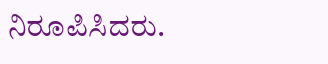ನಿರೂಪಿಸಿದರು.